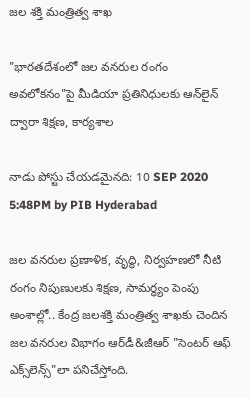జల శక్తి మంత్రిత్వ శాఖ

"భారతదేశంలో జల వనరుల రంగం అవలోకనం"పై మీడియా ప్రతినిధులకు ఆన్‌లైన్‌ ద్వారా శిక్షణ, కార్యశాల

నాడు పోస్టు చేయడమైనది: 10 SEP 2020 5:48PM by PIB Hyderabad

జల వనరుల ప్రణాళిక, వృద్ధి, నిర్వహణలో నీటి రంగం నిపుణులకు శిక్షణ, సామర్థ్యం పెంపు అంశాల్లో.. కేంద్ర జలశక్తి మంత్రిత్వ శాఖకు చెందిన జల వనరుల విభాగం ఆర్‌డీ&జీఆర్‌ "సెంటర్‌ ఆఫ్‌ ఎక్స్‌లెన్స్‌"లా పనిచేస్తోంది.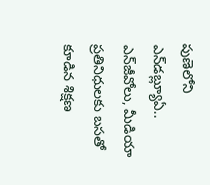పుణెలోని ఎన్‌డబ్ల్యూఏ.. ఎన్‌జీవోలు, మీడియా ప్రతినిధులకు బసతో కూడిన శిక్షణ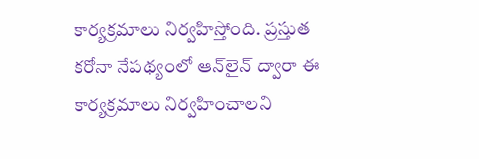కార్యక్రమాలు నిర్వహిస్తోంది. ప్రస్తుత కరోనా నేపథ్యంలో ఆన్‌లైన్‌ ద్వారా ఈ కార్యక్రమాలు నిర్వహించాలని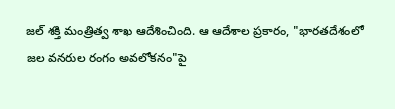జల్‌ శక్తి మంత్రిత్వ శాఖ ఆదేశించింది. ఆ ఆదేశాల ప్రకారం, "భారతదేశంలో జల వనరుల రంగం అవలోకనం"పై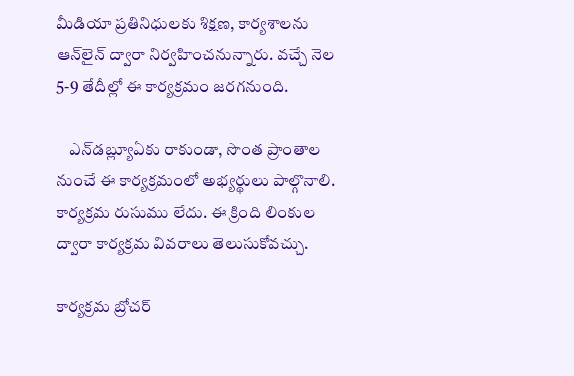మీడియా ప్రతినిధులకు శిక్షణ, కార్యశాలను ఆన్‌లైన్ ద్వారా నిర్వహించనున్నారు. వచ్చే నెల 5-9 తేదీల్లో ఈ కార్యక్రమం జరగనుంది.

    ఎన్‌డబ్ల్యూఏకు రాకుండా, సొంత ప్రాంతాల నుంచే ఈ కార్యక్రమంలో అభ్యర్థులు పాల్గొనాలి. కార్యక్రమ రుసుము లేదు. ఈ క్రింది లింకుల ద్వారా కార్యక్రమ వివరాలు తెలుసుకోవచ్చు.

కార్యక్రమ బ్రోచర్‌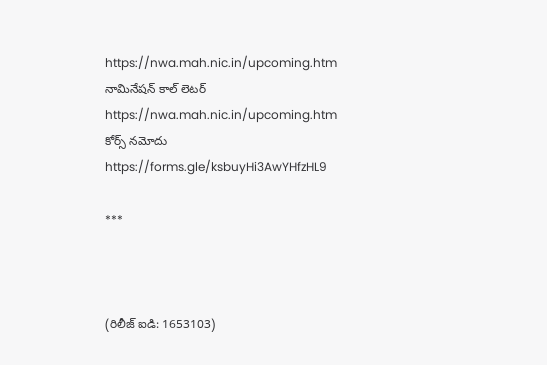https://nwa.mah.nic.in/upcoming.htm
నామినేషన్ కాల్ లెటర్ https://nwa.mah.nic.in/upcoming.htm
కోర్స్‌ నమోదు https://forms.gle/ksbuyHi3AwYHfzHL9

***



(రిలీజ్ ఐడి: 1653103)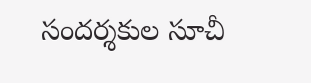సందర్శకుల సూచీ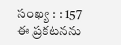సంఖ్య : : 157
ఈ ప్రకటనను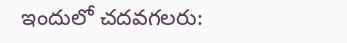ఇందులో చదవగలరు: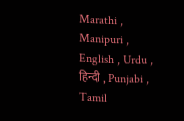Marathi , Manipuri , English , Urdu , हिन्दी , Punjabi , Tamil